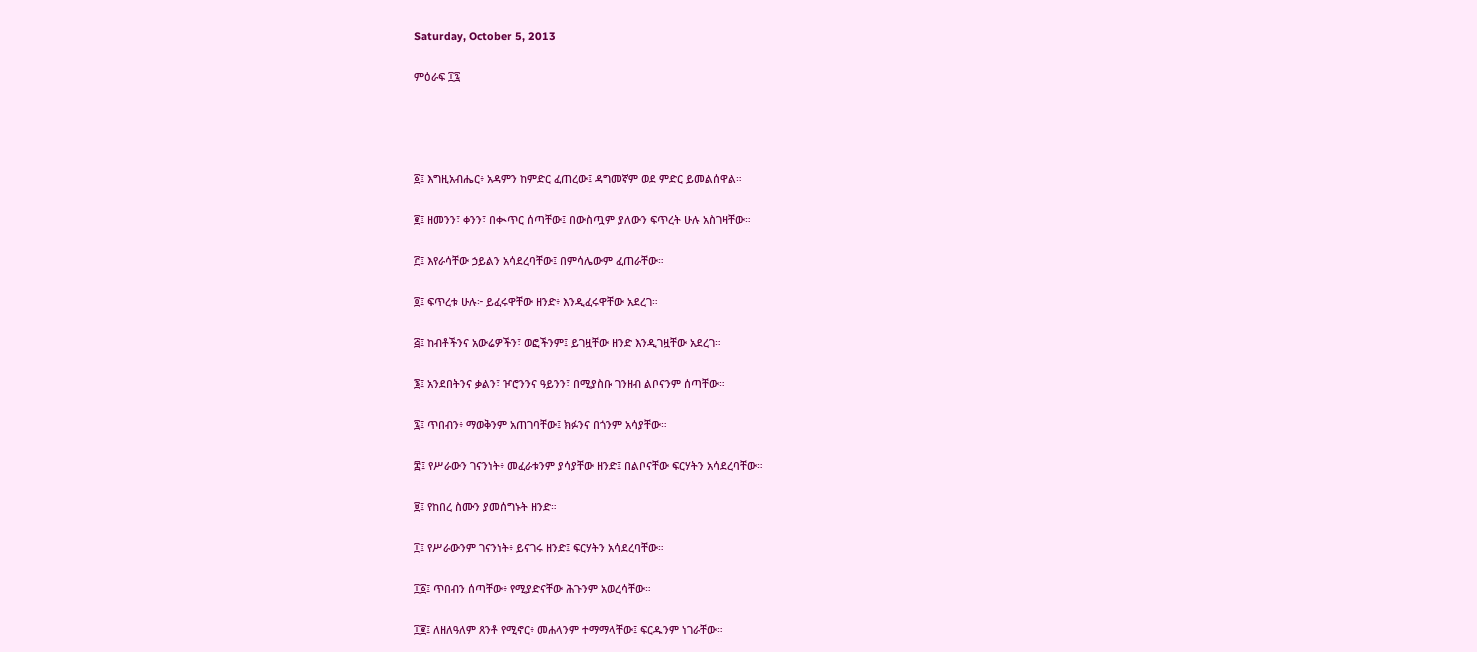Saturday, October 5, 2013

ምዕራፍ ፲፯




፩፤ እግዚአብሔር፥ አዳምን ከምድር ፈጠረው፤ ዳግመኛም ወደ ምድር ይመልሰዋል።

፪፤ ዘመንን፣ ቀንን፣ በቊጥር ሰጣቸው፤ በውስጧም ያለውን ፍጥረት ሁሉ አስገዛቸው።

፫፤ እየራሳቸው ኃይልን አሳደረባቸው፤ በምሳሌውም ፈጠራቸው።

፬፤ ፍጥረቱ ሁሉ፦ ይፈሩዋቸው ዘንድ፥ እንዲፈሩዋቸው አደረገ።

፭፤ ከብቶችንና አውሬዎችን፣ ወፎችንም፤ ይገዟቸው ዘንድ እንዲገዟቸው አደረገ።

፮፤ አንደበትንና ቃልን፣ ዦሮንንና ዓይንን፣ በሚያስቡ ገንዘብ ልቦናንም ሰጣቸው።

፯፤ ጥበብን፥ ማወቅንም አጠገባቸው፤ ክፉንና በጎንም አሳያቸው።

፰፤ የሥራውን ገናንነት፥ መፈራቱንም ያሳያቸው ዘንድ፤ በልቦናቸው ፍርሃትን አሳደረባቸው።

፱፤ የከበረ ስሙን ያመሰግኑት ዘንድ።

፲፤ የሥራውንም ገናንነት፥ ይናገሩ ዘንድ፤ ፍርሃትን አሳደረባቸው።

፲፩፤ ጥበብን ሰጣቸው፥ የሚያድናቸው ሕጉንም አወረሳቸው።

፲፪፤ ለዘለዓለም ጸንቶ የሚኖር፥ መሐላንም ተማማላቸው፤ ፍርዱንም ነገራቸው።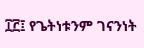፲፫፤ የጌትነቱንም ገናንነት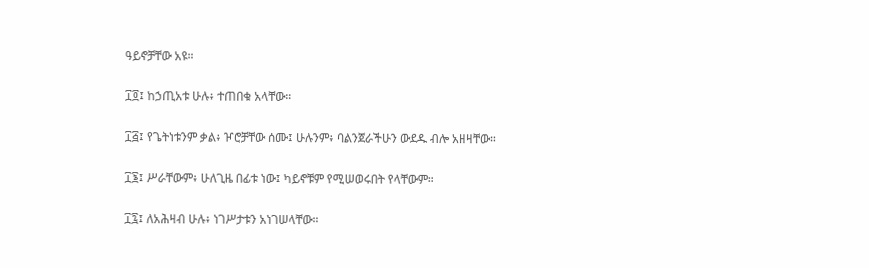ዓይኖቻቸው አዩ።

፲፬፤ ከኃጢአቱ ሁሉ፥ ተጠበቁ አላቸው።

፲፭፤ የጌትነቱንም ቃል፥ ዦሮቻቸው ሰሙ፤ ሁሉንም፥ ባልንጀራችሁን ውደዱ ብሎ አዘዛቸው።

፲፮፤ ሥራቸውም፥ ሁለጊዜ በፊቱ ነው፤ ካይኖቹም የሚሠወሩበት የላቸውም።

፲፯፤ ለአሕዛብ ሁሉ፥ ነገሥታቱን አነገሠላቸው።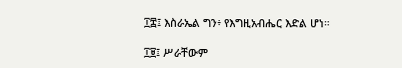፲፰፤ እስራኤል ግን፥ የእግዚአብሔር እድል ሆነ።

፲፱፤ ሥራቸውም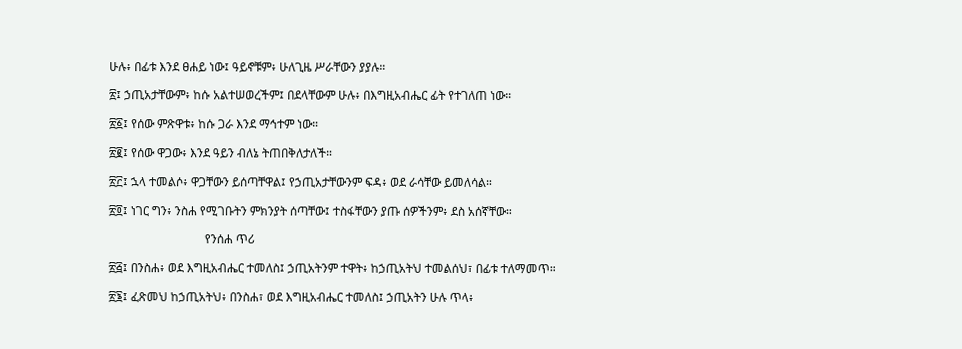ሁሉ፥ በፊቱ እንደ ፀሐይ ነው፤ ዓይኖቹም፥ ሁለጊዜ ሥራቸውን ያያሉ።

፳፤ ኃጢአታቸውም፥ ከሱ አልተሠወረችም፤ በደላቸውም ሁሉ፥ በእግዚአብሔር ፊት የተገለጠ ነው።

፳፩፤ የሰው ምጽዋቱ፥ ከሱ ጋራ እንደ ማኅተም ነው።

፳፪፤ የሰው ዋጋው፥ እንደ ዓይን ብለኔ ትጠበቅለታለች።

፳፫፤ ኋላ ተመልሶ፥ ዋጋቸውን ይሰጣቸዋል፤ የኃጢአታቸውንም ፍዳ፥ ወደ ራሳቸው ይመለሳል።

፳፬፤ ነገር ግን፥ ንስሐ የሚገቡትን ምክንያት ሰጣቸው፤ ተስፋቸውን ያጡ ሰዎችንም፥ ደስ አሰኛቸው።

                                የንሰሐ ጥሪ

፳፭፤ በንስሐ፥ ወደ እግዚአብሔር ተመለስ፤ ኃጢአትንም ተዋት፥ ከኃጢአትህ ተመልሰህ፣ በፊቱ ተለማመጥ።

፳፮፤ ፈጽመህ ከኃጢአትህ፥ በንስሐ፣ ወደ እግዚአብሔር ተመለስ፤ ኃጢአትን ሁሉ ጥላ፥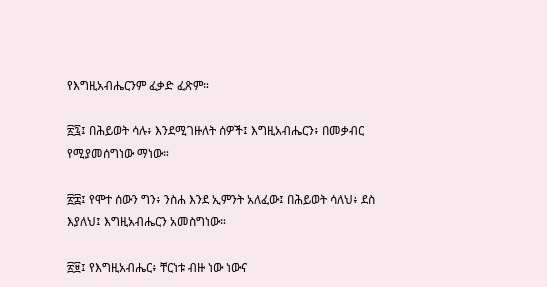የእግዚአብሔርንም ፈቃድ ፈጽም።

፳፯፤ በሕይወት ሳሉ፥ እንደሚገዙለት ሰዎች፤ እግዚአብሔርን፥ በመቃብር የሚያመሰግነው ማነው።

፳፰፤ የሞተ ሰውን ግን፥ ንስሐ እንደ ኢምንት አለፈው፤ በሕይወት ሳለህ፥ ደስ እያለህ፤ እግዚአብሔርን አመስግነው።

፳፱፤ የእግዚአብሔር፥ ቸርነቱ ብዙ ነው ነውና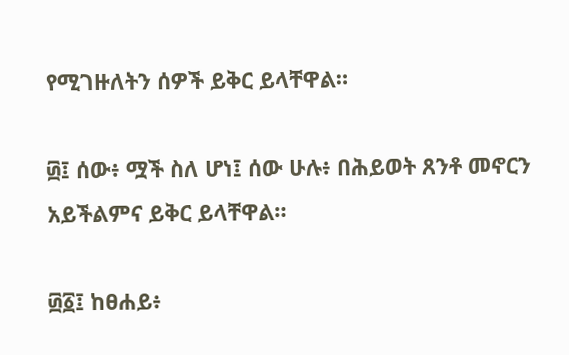የሚገዙለትን ሰዎች ይቅር ይላቸዋል።

፴፤ ሰው፥ ሟች ስለ ሆነ፤ ሰው ሁሉ፥ በሕይወት ጸንቶ መኖርን አይችልምና ይቅር ይላቸዋል።

፴፩፤ ከፀሐይ፥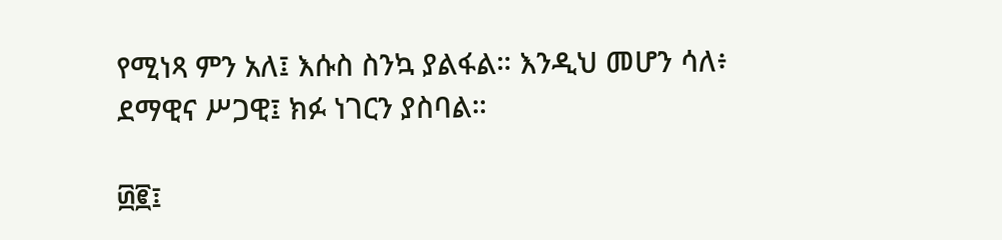የሚነጻ ምን አለ፤ እሱስ ስንኳ ያልፋል። እንዲህ መሆን ሳለ፥ ደማዊና ሥጋዊ፤ ክፉ ነገርን ያስባል።

፴፪፤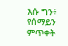እሱ ግን፥ የሰማይን ምጥቀት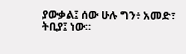ያውቃል፤ ሰው ሁሉ ግን፥ አመድ፣ ትቢያ፤ ነው።